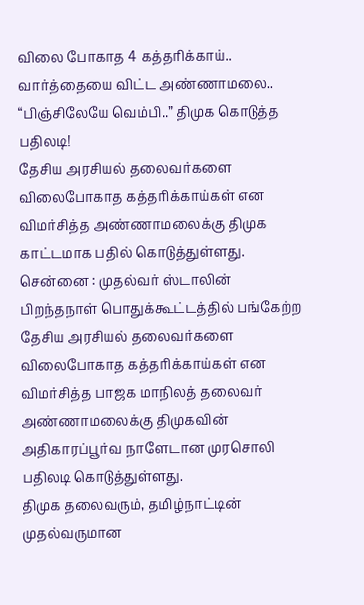விலை போகாத 4 கத்தரிக்காய்.. வார்த்தையை விட்ட அண்ணாமலை.. “பிஞ்சிலேயே வெம்பி..” திமுக கொடுத்த பதிலடி!
தேசிய அரசியல் தலைவர்களை விலைபோகாத கத்தரிக்காய்கள் என விமர்சித்த அண்ணாமலைக்கு திமுக காட்டமாக பதில் கொடுத்துள்ளது.
சென்னை : முதல்வர் ஸ்டாலின் பிறந்தநாள் பொதுக்கூட்டத்தில் பங்கேற்ற தேசிய அரசியல் தலைவர்களை விலைபோகாத கத்தரிக்காய்கள் என விமர்சித்த பாஜக மாநிலத் தலைவர் அண்ணாமலைக்கு திமுகவின் அதிகாரப்பூர்வ நாளேடான முரசொலி பதிலடி கொடுத்துள்ளது.
திமுக தலைவரும், தமிழ்நாட்டின் முதல்வருமான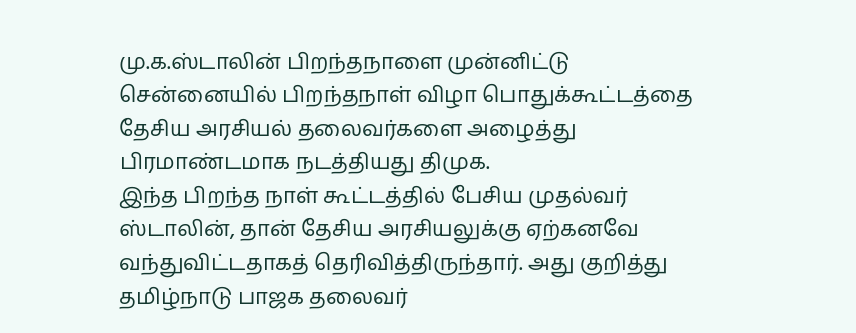மு.க.ஸ்டாலின் பிறந்தநாளை முன்னிட்டு சென்னையில் பிறந்தநாள் விழா பொதுக்கூட்டத்தை தேசிய அரசியல் தலைவர்களை அழைத்து பிரமாண்டமாக நடத்தியது திமுக.
இந்த பிறந்த நாள் கூட்டத்தில் பேசிய முதல்வர் ஸ்டாலின், தான் தேசிய அரசியலுக்கு ஏற்கனவே வந்துவிட்டதாகத் தெரிவித்திருந்தார். அது குறித்து தமிழ்நாடு பாஜக தலைவர்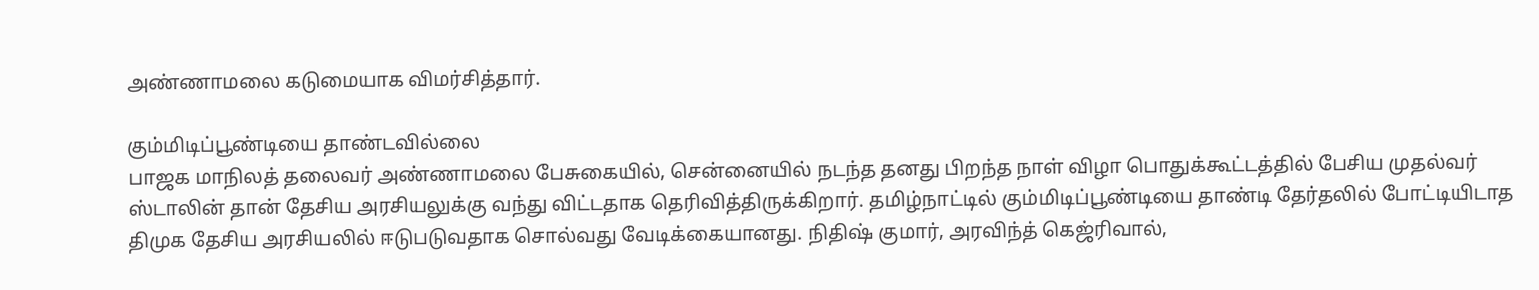அண்ணாமலை கடுமையாக விமர்சித்தார்.

கும்மிடிப்பூண்டியை தாண்டவில்லை
பாஜக மாநிலத் தலைவர் அண்ணாமலை பேசுகையில், சென்னையில் நடந்த தனது பிறந்த நாள் விழா பொதுக்கூட்டத்தில் பேசிய முதல்வர் ஸ்டாலின் தான் தேசிய அரசியலுக்கு வந்து விட்டதாக தெரிவித்திருக்கிறார். தமிழ்நாட்டில் கும்மிடிப்பூண்டியை தாண்டி தேர்தலில் போட்டியிடாத திமுக தேசிய அரசியலில் ஈடுபடுவதாக சொல்வது வேடிக்கையானது. நிதிஷ் குமார், அரவிந்த் கெஜ்ரிவால்,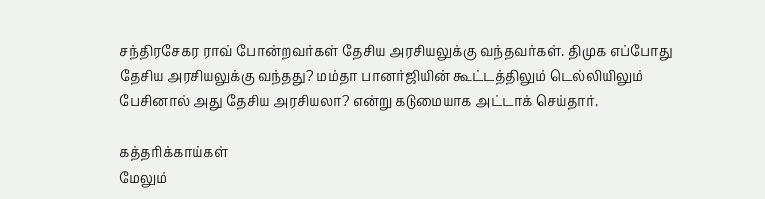சந்திரசேகர ராவ் போன்றவர்கள் தேசிய அரசியலுக்கு வந்தவர்கள். திமுக எப்போது தேசிய அரசியலுக்கு வந்தது? மம்தா பானர்ஜியின் கூட்டத்திலும் டெல்லியிலும் பேசினால் அது தேசிய அரசியலா? என்று கடுமையாக அட்டாக் செய்தார்.

கத்தரிக்காய்கள்
மேலும்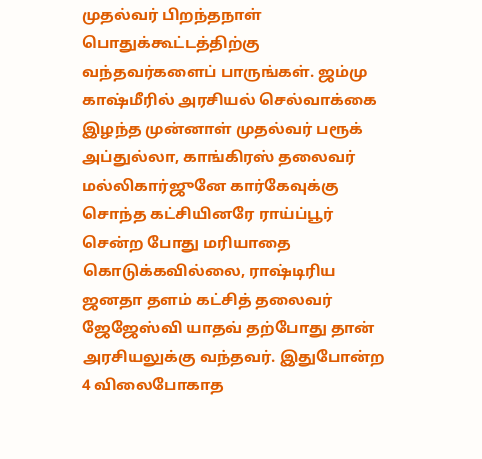முதல்வர் பிறந்தநாள் பொதுக்கூட்டத்திற்கு வந்தவர்களைப் பாருங்கள். ஜம்மு காஷ்மீரில் அரசியல் செல்வாக்கை இழந்த முன்னாள் முதல்வர் பரூக் அப்துல்லா, காங்கிரஸ் தலைவர் மல்லிகார்ஜுனே கார்கேவுக்கு சொந்த கட்சியினரே ராய்ப்பூர் சென்ற போது மரியாதை கொடுக்கவில்லை, ராஷ்டிரிய ஜனதா தளம் கட்சித் தலைவர் ஜேஜேஸ்வி யாதவ் தற்போது தான் அரசியலுக்கு வந்தவர். இதுபோன்ற 4 விலைபோகாத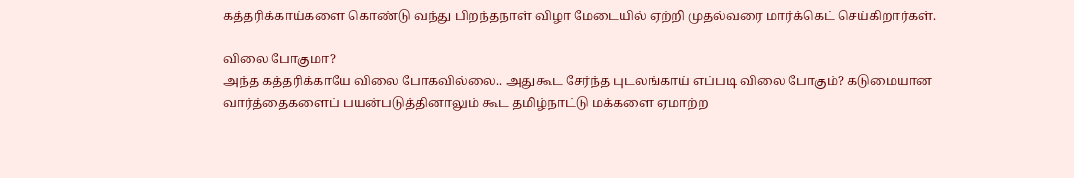கத்தரிக்காய்களை கொண்டு வந்து பிறந்தநாள் விழா மேடையில் ஏற்றி முதல்வரை மார்க்கெட் செய்கிறார்கள்.

விலை போகுமா?
அந்த கத்தரிக்காயே விலை போகவில்லை.. அதுகூட சேர்ந்த புடலங்காய் எப்படி விலை போகும்? கடுமையான வார்த்தைகளைப் பயன்படுத்தினாலும் கூட தமிழ்நாட்டு மக்களை ஏமாற்ற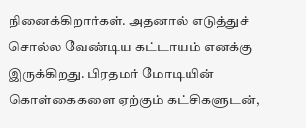நினைக்கிறார்கள். அதனால் எடுத்துச் சொல்ல வேண்டிய கட்டாயம் எனக்கு இருக்கிறது. பிரதமர் மோடியின் கொள்கைகளை ஏற்கும் கட்சிகளுடன்,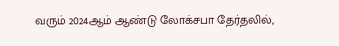வரும் 2024ஆம் ஆண்டு லோக்சபா தேர்தலில்,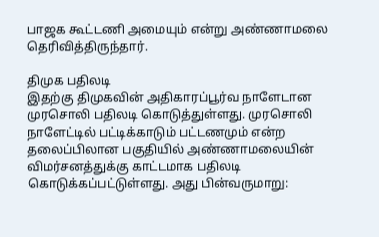பாஜக கூட்டணி அமையும் என்று அண்ணாமலை தெரிவித்திருந்தார்.

திமுக பதிலடி
இதற்கு திமுகவின் அதிகாரப்பூர்வ நாளேடான முரசொலி பதிலடி கொடுத்துள்ளது. முரசொலி நாளேட்டில் பட்டிக்காடும் பட்டணமும் என்ற தலைப்பிலான பகுதியில் அண்ணாமலையின் விமர்சனத்துக்கு காட்டமாக பதிலடி கொடுக்கப்பட்டுள்ளது. அது பின்வருமாறு: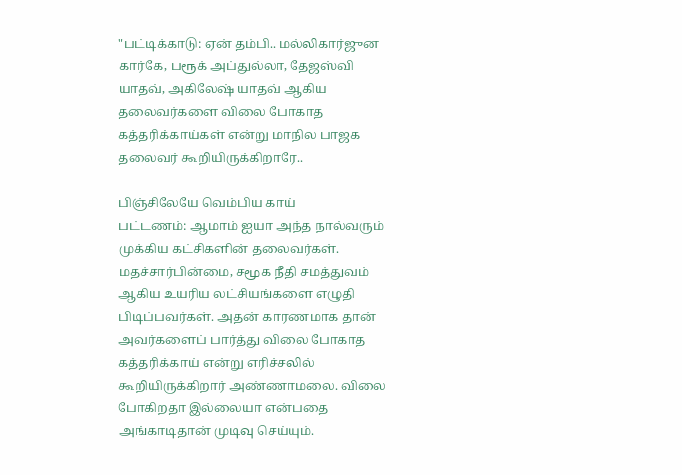"பட்டிக்காடு: ஏன் தம்பி.. மல்லிகார்ஜுன கார்கே, பரூக் அப்துல்லா, தேஜஸ்வி யாதவ், அகிலேஷ் யாதவ் ஆகிய தலைவர்களை விலை போகாத கத்தரிக்காய்கள் என்று மாநில பாஜக தலைவர் கூறியிருக்கிறாரே..

பிஞ்சிலேயே வெம்பிய காய்
பட்டணம்: ஆமாம் ஐயா அந்த நால்வரும் முக்கிய கட்சிகளின் தலைவர்கள். மதச்சார்பின்மை, சமூக நீதி சமத்துவம் ஆகிய உயரிய லட்சியங்களை எழுதி பிடிப்பவர்கள். அதன் காரணமாக தான் அவர்களைப் பார்த்து விலை போகாத கத்தரிக்காய் என்று எரிச்சலில் கூறியிருக்கிறார் அண்ணாமலை. விலை போகிறதா இல்லையா என்பதை அங்காடிதான் முடிவு செய்யும்.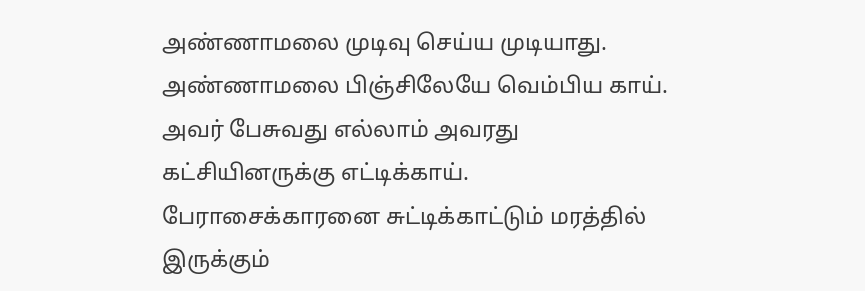அண்ணாமலை முடிவு செய்ய முடியாது. அண்ணாமலை பிஞ்சிலேயே வெம்பிய காய். அவர் பேசுவது எல்லாம் அவரது கட்சியினருக்கு எட்டிக்காய். பேராசைக்காரனை சுட்டிக்காட்டும் மரத்தில் இருக்கும்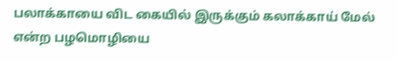பலாக்காயை விட கையில் இருக்கும் கலாக்காய் மேல் என்ற பழமொழியை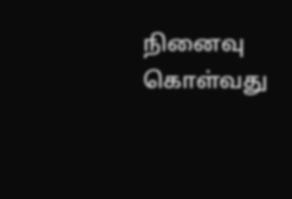நினைவு கொள்வது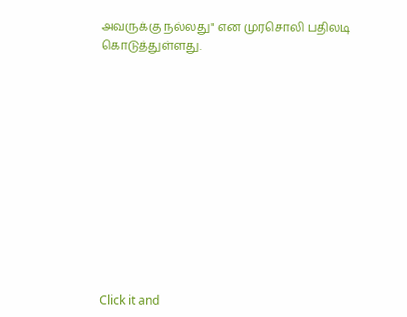அவருக்கு நல்லது" என முரசொலி பதிலடி கொடுத்துள்ளது.












Click it and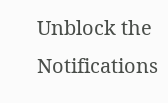Unblock the Notifications